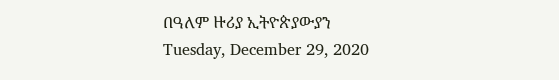በዓለም ዙሪያ ኢትዮጵያውያን
Tuesday, December 29, 2020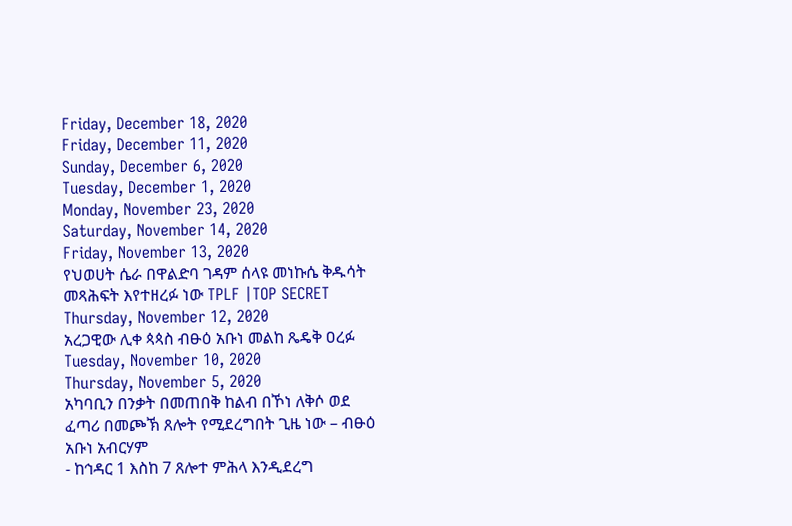Friday, December 18, 2020
Friday, December 11, 2020
Sunday, December 6, 2020
Tuesday, December 1, 2020
Monday, November 23, 2020
Saturday, November 14, 2020
Friday, November 13, 2020
የህወሀት ሴራ በዋልድባ ገዳም ሰላዩ መነኩሴ ቅዱሳት መጻሕፍት እየተዘረፉ ነው TPLF |TOP SECRET
Thursday, November 12, 2020
አረጋዊው ሊቀ ጳጳስ ብፁዕ አቡነ መልከ ጼዴቅ ዐረፉ
Tuesday, November 10, 2020
Thursday, November 5, 2020
አካባቢን በንቃት በመጠበቅ ከልብ በኾነ ለቅሶ ወደ ፈጣሪ በመጮኽ ጸሎት የሚደረግበት ጊዜ ነው – ብፁዕ አቡነ አብርሃም
- ከኅዳር 1 እስከ 7 ጸሎተ ምሕላ እንዲደረግ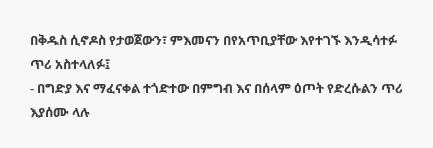በቅዱስ ሲኖዶስ የታወጀውን፣ ምእመናን በየአጥቢያቸው እየተገኙ እንዲሳተፉ ጥሪ አስተላለፉ፤
- በግድያ እና ማፈናቀል ተጎድተው በምግብ እና በሰላም ዕጦት የድረሱልን ጥሪ እያሰሙ ላሉ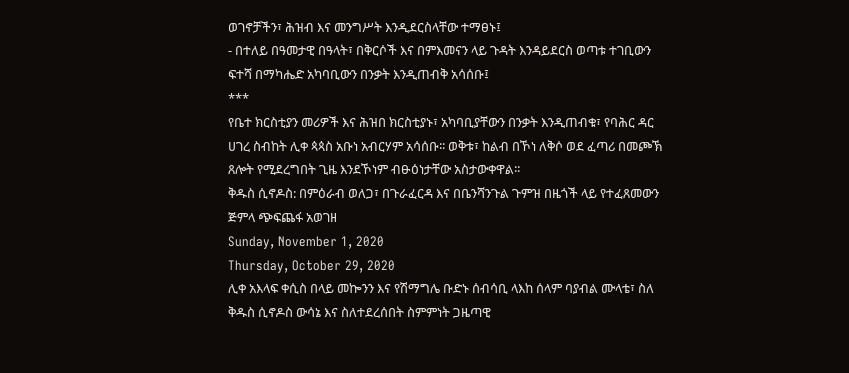ወገኖቻችን፣ ሕዝብ እና መንግሥት እንዲደርስላቸው ተማፀኑ፤
- በተለይ በዓመታዊ በዓላት፣ በቅርሶች እና በምእመናን ላይ ጉዳት እንዳይደርስ ወጣቱ ተገቢውን ፍተሻ በማካሔድ አካባቢውን በንቃት እንዲጠብቅ አሳሰቡ፤
***
የቤተ ክርስቲያን መሪዎች እና ሕዝበ ክርስቲያኑ፣ አካባቢያቸውን በንቃት እንዲጠብቁ፣ የባሕር ዳር ሀገረ ስብከት ሊቀ ጳጳስ አቡነ አብርሃም አሳሰቡ፡፡ ወቅቱ፣ ከልብ በኾነ ለቅሶ ወደ ፈጣሪ በመጮኽ ጸሎት የሚደረግበት ጊዜ እንደኾነም ብፁዕነታቸው አስታውቀዋል፡፡
ቅዱስ ሲኖዶስ: በምዕራብ ወለጋ፣ በጉራፈርዳ እና በቤንሻንጉል ጉምዝ በዜጎች ላይ የተፈጸመውን ጅምላ ጭፍጨፋ አወገዘ
Sunday, November 1, 2020
Thursday, October 29, 2020
ሊቀ አእላፍ ቀሲስ በላይ መኰንን እና የሽማግሌ ቡድኑ ሰብሳቢ ላእከ ሰላም ባያብል ሙላቴ፣ ስለ ቅዱስ ሲኖዶስ ውሳኔ እና ስለተደረሰበት ስምምነት ጋዜጣዊ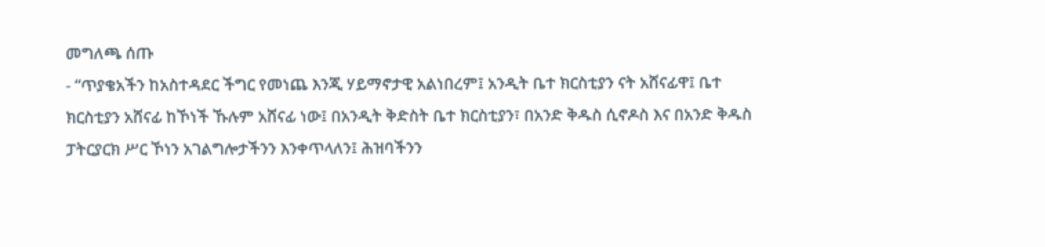መግለጫ ሰጡ
- “ጥያቄአችን ከአስተዳደር ችግር የመነጨ እንጂ ሃይማኖታዊ አልነበረም፤ አንዲት ቤተ ክርስቲያን ናት አሸናፊዋ፤ ቤተ ክርስቲያን አሸናፊ ከኾነች ኹሉም አሸናፊ ነው፤ በአንዲት ቅድስት ቤተ ክርስቲያን፣ በአንድ ቅዱስ ሲኖዶስ እና በአንድ ቅዱስ ፓትርያርክ ሥር ኾነን አገልግሎታችንን እንቀጥላለን፤ ሕዝባችንን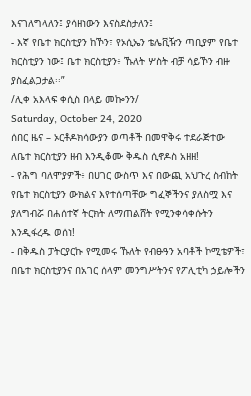እናገለግላለን፤ ያሳዘነውን እናስደስታለን፤
- እኛ የቤተ ክርስቲያን ከኾን፣ የኦሲኤን ቴሌቪዥን ጣቢያም የቤተ ክርስቲያን ነው፤ ቤተ ክርስቲያን፥ ኹለት ሦስት ብቻ ሳይኾን ብዙ ያስፈልጋታል፡፡”
/ሊቀ አእላፍ ቀሲስ በላይ መኰንን/
Saturday, October 24, 2020
ሰበር ዜና – ኦርቶዶክሳውያን ወጣቶች በመዋቅሩ ተደራጅተው ለቤተ ክርስቲያን ዘብ እንዲቆሙ ቅዱስ ሲኖዶስ አዘዘ!
- የሕግ ባለሞያዎች፥ በሀገር ውስጥ እና በውጪ አህጉረ ስብከት የቤተ ክርስቲያን ውክልና እየተሰጣቸው ግፈኞችንና ያለስሟ እና ያለግብሯ በሐሰተኛ ትርክት ለማጠልሸት የሚንቀሳቀሱትን እንዲፋረዱ ወሰነ!
- በቅዱስ ፓትርያርኩ የሚመሩ ኹለት የብፁዓን አባቶች ኮሚቴዎች፣ በቤተ ክርስቲያንና በአገር ሰላም መንግሥትንና የፖሊቲካ ኃይሎችን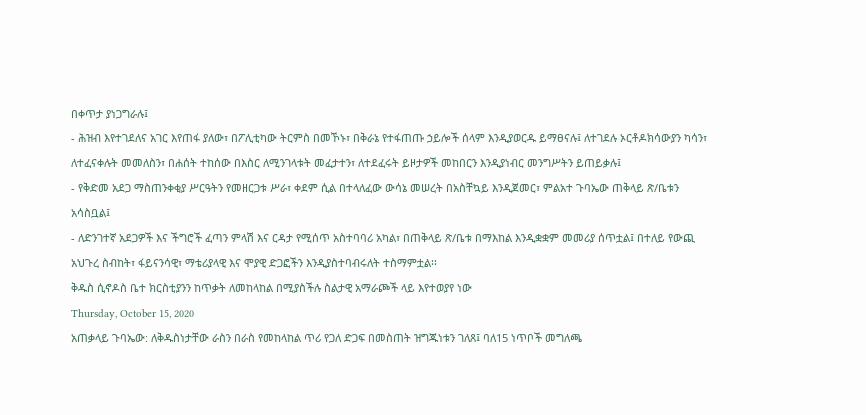በቀጥታ ያነጋግራሉ፤
- ሕዝብ እየተገደለና አገር እየጠፋ ያለው፣ በፖሊቲካው ትርምስ በመኾኑ፣ በቅራኔ የተፋጠጡ ኃይሎች ሰላም እንዲያወርዱ ይማፀናሉ፤ ለተገደሉ ኦርቶዶክሳውያን ካሳን፣ ለተፈናቀሉት መመለስን፣ በሐሰት ተከሰው በእስር ለሚንገላቱት መፈታተን፣ ለተደፈሩት ይዞታዎች መከበርን እንዲያነብር መንግሥትን ይጠይቃሉ፤
- የቅድመ አደጋ ማስጠንቀቂያ ሥርዓትን የመዘርጋቱ ሥራ፣ ቀደም ሲል በተላለፈው ውሳኔ መሠረት በአስቸኳይ እንዲጀመር፣ ምልአተ ጉባኤው ጠቅላይ ጽ/ቤቱን አሳስቧል፤
- ለድንገተኛ አደጋዎች እና ችግሮች ፈጣን ምላሽ እና ርዳታ የሚሰጥ አስተባባሪ አካል፣ በጠቅላይ ጽ/ቤቱ በማእከል እንዲቋቋም መመሪያ ሰጥቷል፤ በተለይ የውጪ አህጉረ ስብከት፣ ፋይናንሳዊ፣ ማቴሪያላዊ እና ሞያዊ ድጋፎችን እንዲያስተባብሩለት ተስማምቷል፡፡
ቅዱስ ሲኖዶስ ቤተ ክርስቲያንን ከጥቃት ለመከላከል በሚያስችሉ ስልታዊ አማራጮች ላይ እየተወያየ ነው
Thursday, October 15, 2020
አጠቃላይ ጉባኤው: ለቅዱስነታቸው ራስን በራስ የመከላከል ጥሪ የጋለ ድጋፍ በመስጠት ዝግጁነቱን ገለጸ፤ ባለ15 ነጥቦች መግለጫ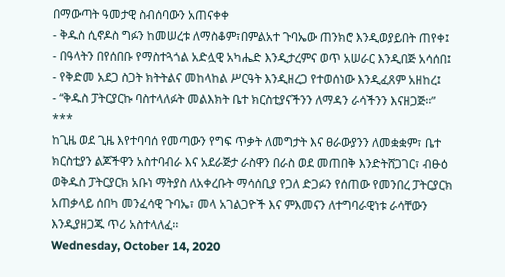በማውጣት ዓመታዊ ስብሰባውን አጠናቀቀ
- ቅዱስ ሲኖዶስ ግፉን ከመሠረቱ ለማስቆም፣በምልአተ ጉባኤው ጠንክሮ እንዲወያይበት ጠየቀ፤
- በዓላትን በየሰበቡ የማስተጓጎል አድሏዊ አካሔድ እንዲታረምና ወጥ አሠራር እንዲበጅ አሳሰበ፤
- የቅድመ አደጋ ስጋት ክትትልና መከላከል ሥርዓት እንዲዘረጋ የተወሰነው እንዲፈጸም አዘከረ፤
- “ቅዱስ ፓትርያርኩ ባስተላለፉት መልእክት ቤተ ክርስቲያናችንን ለማዳን ራሳችንን እናዘጋጅ፡፡”
***
ከጊዜ ወደ ጊዜ እየተባባሰ የመጣውን የግፍ ጥቃት ለመግታት እና ፀራውያንን ለመቋቋም፣ ቤተ ክርስቲያን ልጆችዋን አስተባብራ እና አደራጅታ ራስዋን በራስ ወደ መጠበቅ እንድትሸጋገር፣ ብፁዕ ወቅዱስ ፓትርያርክ አቡነ ማትያስ ለአቀረቡት ማሳሰቢያ የጋለ ድጋፉን የሰጠው የመንበረ ፓትርያርክ አጠቃላይ ሰበካ መንፈሳዊ ጉባኤ፣ መላ አገልጋዮች እና ምእመናን ለተግባራዊነቱ ራሳቸውን እንዲያዘጋጁ ጥሪ አስተላለፈ፡፡
Wednesday, October 14, 2020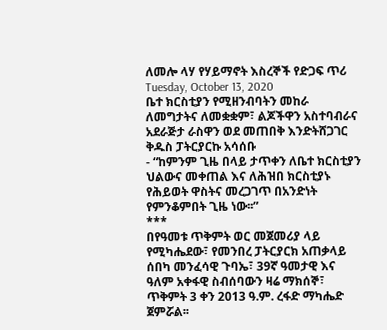ለመሎ ላሃ የሃይማኖት እስረኞች የድጋፍ ጥሪ
Tuesday, October 13, 2020
ቤተ ክርስቲያን የሚዘንብባትን መከራ ለመግታትና ለመቋቋም፣ ልጆችዋን አስተባብራና አደራጅታ ራስዋን ወደ መጠበቅ እንድትሸጋገር ቅዱስ ፓትርያርኩ አሳሰቡ
- “ከምንም ጊዜ በላይ ታጥቀን ለቤተ ክርስቲያን ህልውና መቀጠል እና ለሕዝበ ክርስቲያኑ የሕይወት ዋስትና መረጋገጥ በአንድነት የምንቆምበት ጊዜ ነው፡፡”
***
በየዓመቱ ጥቅምት ወር መጀመሪያ ላይ የሚካሔደው፣ የመንበረ ፓትርያርክ አጠቃላይ ሰበካ መንፈሳዊ ጉባኤ፣ 39ኛ ዓመታዊ እና ዓለም አቀፋዊ ስብሰባውን ዛሬ ማክሰኞ፣ ጥቅምት 3 ቀን 2013 ዓ.ም. ረፋድ ማካሔድ ጀምሯል፡፡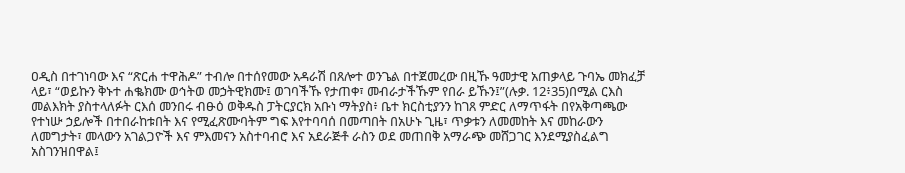ዐዲስ በተገነባው እና “ጽርሐ ተዋሕዶ” ተብሎ በተሰየመው አዳራሽ በጸሎተ ወንጌል በተጀመረው በዚኹ ዓመታዊ አጠቃላይ ጉባኤ መክፈቻ ላይ፣ “ወይኩን ቅኑተ ሐቈክሙ ወኅትወ መኃትዊክሙ፤ ወገባችኹ የታጠቀ፣ መብራታችኹም የበራ ይኹን፤”(ሉቃ. 12፥35)በሚል ርእስ መልእክት ያስተላለፉት ርእሰ መንበሩ ብፁዕ ወቅዱስ ፓትርያርክ አቡነ ማትያስ፥ ቤተ ክርስቲያንን ከገጸ ምድር ለማጥፋት በየአቅጣጫው የተነሡ ኃይሎች በተበራከቱበት እና የሚፈጽሙባትም ግፍ እየተባባሰ በመጣበት በአሁኑ ጊዜ፣ ጥቃቱን ለመመከት እና መከራውን ለመግታት፣ መላውን አገልጋዮች እና ምእመናን አስተባብሮ እና አደራጅቶ ራስን ወደ መጠበቅ አማራጭ መሸጋገር እንደሚያስፈልግ አስገንዝበዋል፤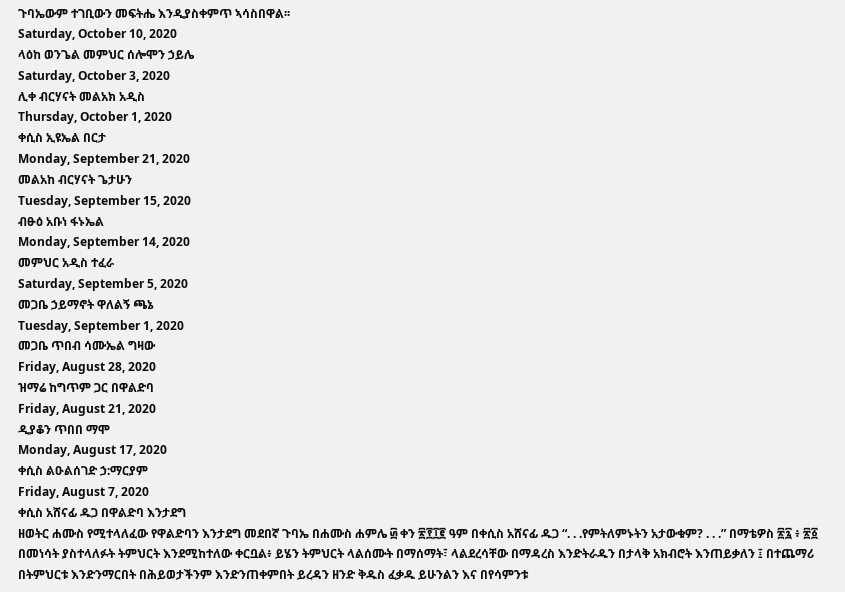ጉባኤውም ተገቢውን መፍትሔ እንዲያስቀምጥ ኣሳስበዋል፡፡
Saturday, October 10, 2020
ላዕከ ወንጌል መምህር ሰሎሞን ኃይሌ
Saturday, October 3, 2020
ሊቀ ብርሃናት መልአክ አዲስ
Thursday, October 1, 2020
ቀሲስ ኢዩኤል በርታ
Monday, September 21, 2020
መልአከ ብርሃናት ጌታሁን
Tuesday, September 15, 2020
ብፁዕ አቡነ ፋኑኤል
Monday, September 14, 2020
መምህር አዲስ ተፈራ
Saturday, September 5, 2020
መጋቤ ኃይማኖት ዋለልኝ ጫኔ
Tuesday, September 1, 2020
መጋቤ ጥበብ ሳሙኤል ግዛው
Friday, August 28, 2020
ዝማሬ ከግጥም ጋር በዋልድባ
Friday, August 21, 2020
ዲያቆን ጥበበ ማሞ
Monday, August 17, 2020
ቀሲስ ልዑልሰገድ ኃ:ማርያም
Friday, August 7, 2020
ቀሲስ አሸናፊ ዱጋ በዋልድባ እንታደግ
ዘወትር ሐሙስ የሚተላለፈው የዋልድባን እንታደግ መደበኛ ጉባኤ በሐሙስ ሐምሌ ፴ ቀን ፳፻፲፪ ዓም በቀሲስ አሸናፊ ዱጋ “. . .የምትለምኑትን አታውቁም? . . .” በማቴዎስ ፳፯ ፥ ፳፩ በመነሳት ያስተላለፉት ትምህርት እንደሚከተለው ቀርቧል፥ ይሄን ትምህርት ላልሰሙት በማሰማት፣ ላልደረሳቸው በማዳረስ እንድትራዱን በታላቅ አክብሮት እንጠይቃለን ፤ በተጨማሪ በትምህርቱ እንድንማርበት በሕይወታችንም እንድንጠቀምበት ይረዳን ዘንድ ቅዱስ ፈቃዱ ይሁንልን እና በየሳምንቱ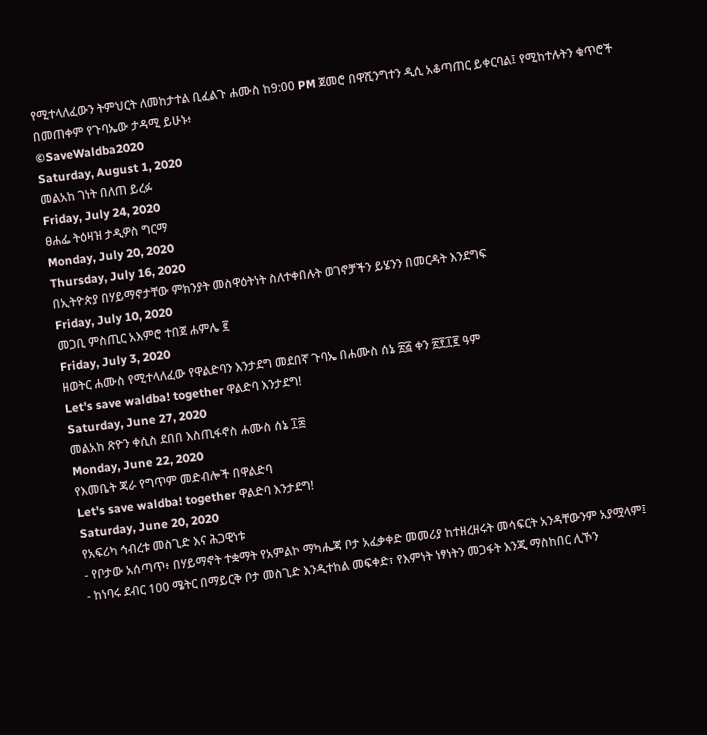የሚተላለፈውን ትምህርት ለመከታተል ቢፈልጉ ሐሙስ ከ9:00 PM ጀመሮ በዋሺንግተን ዲሲ አቆጣጠር ይቀርባል፤ የሚከተሉትን ቁጥሮች በመጠቀም የጉባኤው ታዳሚ ይሁኑ፥
©SaveWaldba2020
Saturday, August 1, 2020
መልአከ ገነት በለጠ ይረፉ
Friday, July 24, 2020
ፀሐፌ ትዕዛዝ ታዲዎስ ግርማ
Monday, July 20, 2020
Thursday, July 16, 2020
በኢትዮጵያ በሃይማኖታቸው ምክንያት መስዋዕትነት ስለተቀበሉት ወገኖቻችን ይሄንን በመርዳት እንደግፍ
Friday, July 10, 2020
መጋቢ ምስጢር አእምሮ ተበጀ ሐምሌ ፪
Friday, July 3, 2020
ዘወትር ሐሙስ የሚተላለፈው የዋልድባን እንታደግ መደበኛ ጉባኤ በሐሙስ ሰኔ ፳፭ ቀን ፳፻፲፪ ዓም
Let's save waldba! together ዋልድባ እንታደግ!
Saturday, June 27, 2020
መልአከ ጽዮን ቀሲስ ደበበ እስጢፋኖስ ሐሙስ ሰኔ ፲፰
Monday, June 22, 2020
የእመቤት ጃራ የግጥም መድብሎች በዋልድባ
Let's save waldba! together ዋልድባ እንታደግ!
Saturday, June 20, 2020
የአፍሪካ ኅብረቱ መስጊድ እና ሕጋዊነቱ
- የቦታው አሰጣጥ፥ በሃይማኖት ተቋማት የአምልኮ ማካሔጃ ቦታ አፈቃቀድ መመሪያ ከተዘረዘሩት መሳፍርት አንዳቸውንም አያሟላም፤
- ከነባሩ ደብር 100 ሜትር በማይርቅ ቦታ መስጊድ እንዲተከል መፍቀድ፣ የእምነት ነፃነትን መጋፋት እንጂ ማስከበር ሊኾን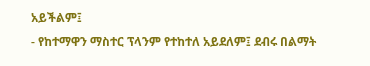አይችልም፤
- የከተማዋን ማስተር ፕላንም የተከተለ አይደለም፤ ደብሩ በልማት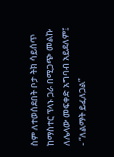ስም ለተወሰደበት ቦታ ትክ ሳይሰጥ ከማስተር ፕላኑ ጋራ በሚጋጭ መልኩ ለሌላው መፍቀድ አግባብ አይደለም፤
- “ለልማት ይፈለጋል”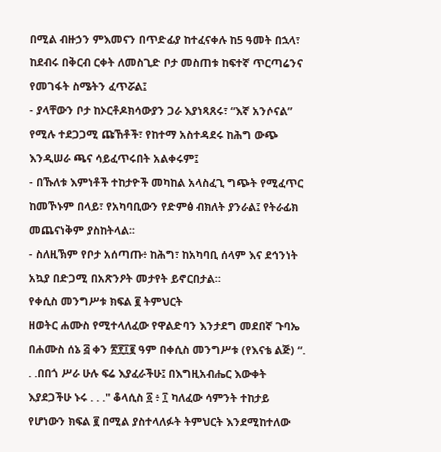በሚል ብዙኃን ምእመናን በጥድፊያ ከተፈናቀሉ ከ5 ዓመት በኋላ፣ ከደብሩ በቅርብ ርቀት ለመስጊድ ቦታ መስጠቱ ከፍተኛ ጥርጣሬንና የመገፋት ስሜትን ፈጥሯል፤
- ያላቸውን ቦታ ከኦርቶዶክሳውያን ጋራ እያነጻጸሩ፣ “እኛ አንሶናል” የሚሉ ተደጋጋሚ ጩኸቶች፣ የከተማ አስተዳደሩ ከሕግ ውጭ እንዲሠራ ጫና ሳይፈጥሩበት አልቀሩም፤
- በኹለቱ እምነቶች ተከታዮች መካከል አላስፈጊ ግጭት የሚፈጥር ከመኾኑም በላይ፣ የአካባቢውን የድምፅ ብክለት ያንራል፤ የትራፊክ መጨናነቅም ያስከትላል፡፡
- ስለዚኽም የቦታ አሰጣጡ፥ ከሕግ፣ ከአካባቢ ሰላም እና ደኅንነት አኳያ በድጋሚ በአጽንዖት መታየት ይኖርበታል።
የቀሲስ መንግሥቱ ክፍል ፪ ትምህርት
ዘወትር ሐሙስ የሚተላለፈው የዋልድባን እንታደግ መደበኛ ጉባኤ በሐሙስ ሰኔ ፭ ቀን ፳፻፲፪ ዓም በቀሲስ መንግሥቱ (የእናቴ ልጅ) “. . .በበጎ ሥራ ሁሉ ፍሬ እያፈራችሁ፤ በእግዚአብሔር እውቀት እያደጋችሁ ኑሩ . . ." ቆላሲስ ፩ ፥ ፲ ካለፈው ሳምንት ተከታይ የሆነውን ክፍል ፪ በሚል ያስተላለፉት ትምህርት እንደሚከተለው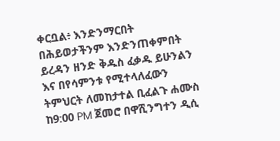ቀርቧል፥ እንድንማርበት በሕይወታችንም እንድንጠቀምበት ይረዳን ዘንድ ቅዱስ ፈቃዱ ይሁንልን እና በየሳምንቱ የሚተላለፈውን ትምህርት ለመከታተል ቢፈልጉ ሐሙስ ከ9:00 PM ጀመሮ በዋሺንግተን ዲሲ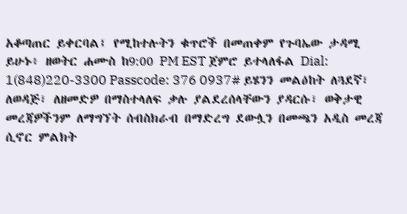አቆጣጠር ይቀርባል፤ የሚከተሉትን ቁጥሮች በመጠቀም የጉባኤው ታዳሚ ይሁኑ፥ ዘወትር ሐሙስ ከ9:00 PM EST ጀምሮ ይተላለፋል Dial: 1(848)220-3300 Passcode: 376 0937# ይሄንን መልዕከት ለጓደኛ፣ ለወዳጅ፣ ለዘመድዎ በማስተላለፍ ቃሉ ያልደረሰላቸውን ያዳርሱ፣ ወቅታዊ መረጃዎችንም ለማግኘት ሰብስክራብ በማድረግ ደውሏን በመጫን አዲስ መረጃ ሲኖር ምልክት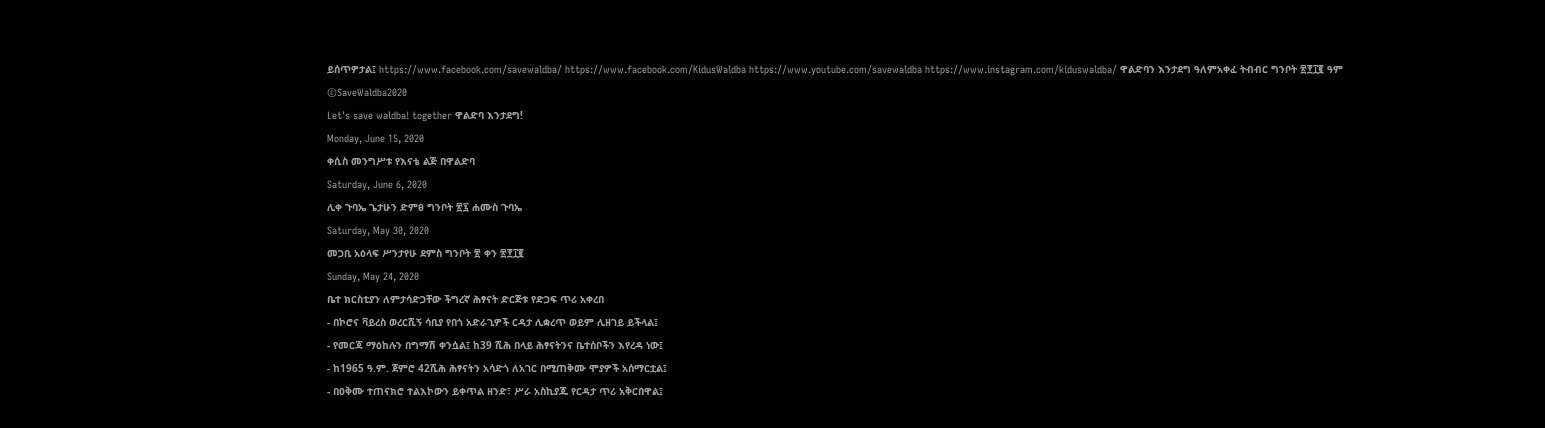ይሰጥዎታል፤ https://www.facebook.com/savewaldba/ https://www.facebook.com/KidusWaldba https://www.youtube.com/savewaldba https://www.instagram.com/kiduswaldba/ ዋልድባን እንታደግ ዓለምአቀፈ ትብብር ግንቦት ፳፻፲፪ ዓም ©SaveWaldba2020
Let's save waldba! together ዋልድባ እንታደግ!
Monday, June 15, 2020
ቀሲስ መንግሥቱ የእናቴ ልጅ በዋልድባ
Saturday, June 6, 2020
ሊቀ ጉባኤ ጌታሁን ድምፀ ግንቦት ፳፯ ሐሙስ ጉባኤ
Saturday, May 30, 2020
መጋቢ አዕላፍ ሥንታየሁ ደምስ ግንቦት ፳ ቀን ፳፻፲፪
Sunday, May 24, 2020
ቤተ ክርስቲያን ለምታሳድጋቸው ችግረኛ ሕፃናት ድርጅቱ የድጋፍ ጥሪ አቀረበ
- በኮሮና ቫይረስ ወረርሺኝ ሳቢያ የበጎ አድራጊዎች ርዳታ ሊቋረጥ ወይም ሊዘገይ ይችላል፤
- የመርጃ ማዕከሉን በግማሽ ቀንሷል፤ ከ39 ሺሕ በላይ ሕፃናትንና ቤተሰቦችን እየረዳ ነው፤
- ከ1965 ዓ.ም. ጀምሮ 42ሺሕ ሕፃናትን አሳድጎ ለአገር በሚጠቅሙ ሞያዎች አሰማርቷል፤
- በዐቅሙ ተጠናክሮ ተልእኮውን ይቀጥል ዘንድ፣ ሥራ አስኪያጁ የርዳታ ጥሪ አቅርበዋል፤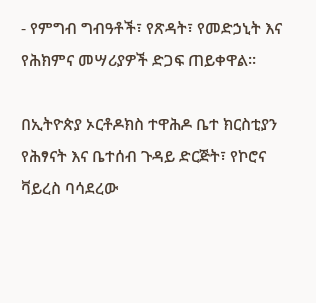- የምግብ ግብዓቶች፣ የጽዳት፣ የመድኃኒት እና የሕክምና መሣሪያዎች ድጋፍ ጠይቀዋል፡፡

በኢትዮጵያ ኦርቶዶክስ ተዋሕዶ ቤተ ክርስቲያን የሕፃናት እና ቤተሰብ ጉዳይ ድርጅት፣ የኮሮና ቫይረስ ባሳደረው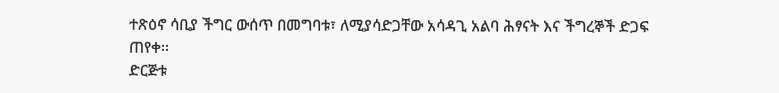ተጽዕኖ ሳቢያ ችግር ውሰጥ በመግባቱ፣ ለሚያሳድጋቸው አሳዳጊ አልባ ሕፃናት እና ችግረኞች ድጋፍ ጠየቀ፡፡
ድርጅቱ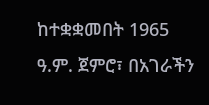ከተቋቋመበት 1965 ዓ.ም. ጀምሮ፣ በአገራችን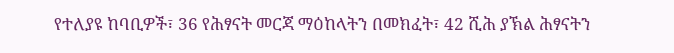የተለያዩ ከባቢዎች፣ 36 የሕፃናት መርጃ ማዕከላትን በመክፈት፣ 42 ሺሕ ያኽል ሕፃናትን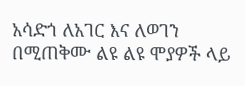አሳድጎ ለአገር እና ለወገን በሚጠቅሙ ልዩ ልዩ ሞያዎች ላይ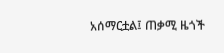አሰማርቷል፤ ጠቃሚ ዜጎች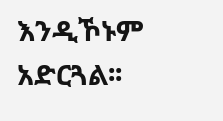እንዲኾኑም አድርጓል፡፡